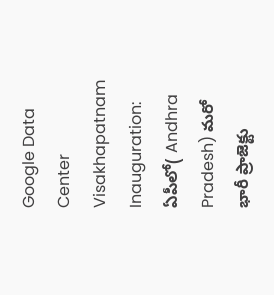Google Data Center Visakhapatnam Inauguration: ఏపీలో( Andhra Pradesh) మరో భారీ ప్రాజెక్టు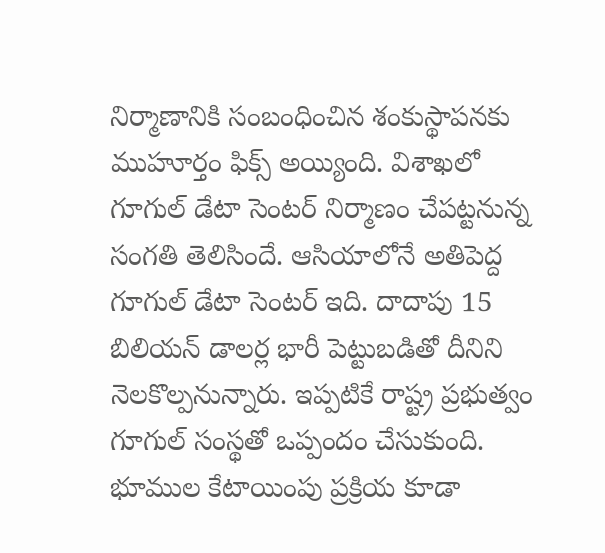నిర్మాణానికి సంబంధించిన శంకుస్థాపనకు ముహూర్తం ఫిక్స్ అయ్యింది. విశాఖలో గూగుల్ డేటా సెంటర్ నిర్మాణం చేపట్టనున్న సంగతి తెలిసిందే. ఆసియాలోనే అతిపెద్ద గూగుల్ డేటా సెంటర్ ఇది. దాదాపు 15 బిలియన్ డాలర్ల భారీ పెట్టుబడితో దీనిని నెలకొల్పనున్నారు. ఇప్పటికే రాష్ట్ర ప్రభుత్వం గూగుల్ సంస్థతో ఒప్పందం చేసుకుంది. భూముల కేటాయింపు ప్రక్రియ కూడా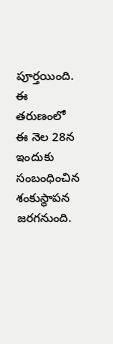పూర్తయింది. ఈ తరుణంలో ఈ నెల 28న ఇందుకు సంబంధించిన శంకుస్థాపన జరగనుంది.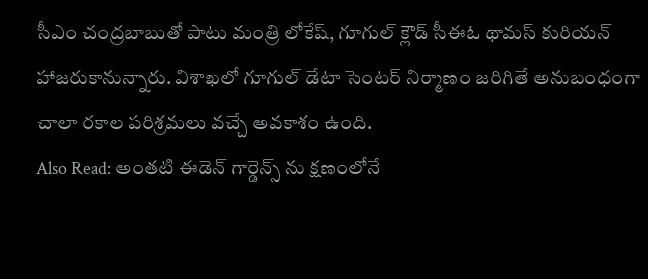సీఎం చంద్రబాబుతో పాటు మంత్రి లోకేష్, గూగుల్ క్లౌడ్ సీఈఓ థామస్ కురియన్ హాజరుకానున్నారు. విశాఖలో గూగుల్ డేటా సెంటర్ నిర్మాణం జరిగితే అనుబంధంగా చాలా రకాల పరిశ్రమలు వచ్చే అవకాశం ఉంది.
Also Read: అంతటి ఈడెన్ గార్డెన్స్ ను క్షణంలోనే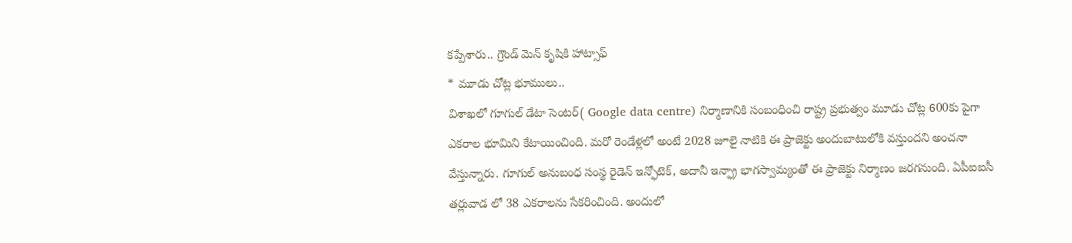కప్పేశారు.. గ్రౌండ్ మెన్ కృషికి హాట్సాఫ్
* మూడు చోట్ల భూములు..
విశాఖలో గూగుల్ డేటా సెంటర్( Google data centre) నిర్మాణానికి సంబంధించి రాష్ట్ర ప్రభుత్వం మూడు చోట్ల 600కు పైగా ఎకరాల భూమిని కేటాయించింది. మరో రెండేళ్లలో అంటే 2028 జూలై నాటికి ఈ ప్రాజెక్టు అందుబాటులోకి వస్తుందని అంచనా వేస్తున్నారు. గూగుల్ అనుబంధ సంస్థ రైడెన్ ఇన్ఫోటెక్, అదానీ ఇన్ఫ్రా భాగస్వామ్యంతో ఈ ప్రాజెక్టు నిర్మాణం జరగనుంది. ఏపీఐఐసీ తర్లువాడ లో 38 ఎకరాలను సేకరించింది. అందులో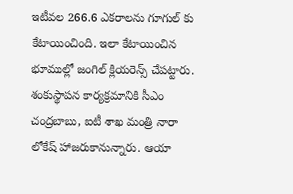ఇటీవల 266.6 ఎకరాలను గూగుల్ కు కేటాయించింది. ఇలా కేటాయించిన భూముల్లో జంగిల్ క్లియరెన్స్ చేపట్టారు. శంకుస్థాపన కార్యక్రమానికి సీఎం చంద్రబాబు, ఐటీ శాఖ మంత్రి నారా లోకేష్ హాజరుకానున్నారు. ఆయా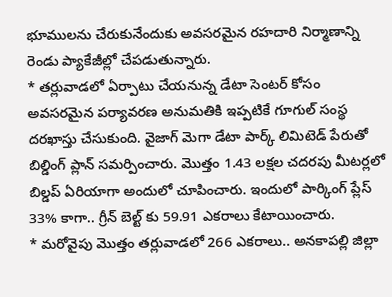భూములను చేరుకునేందుకు అవసరమైన రహదారి నిర్మాణాన్ని రెండు ప్యాకేజీల్లో చేపడుతున్నారు.
* తర్లువాడలో ఏర్పాటు చేయనున్న డేటా సెంటర్ కోసం అవసరమైన పర్యావరణ అనుమతికి ఇప్పటికే గూగుల్ సంస్థ దరఖాస్తు చేసుకుంది. వైజాగ్ మెగా డేటా పార్క్ లిమిటెడ్ పేరుతో బిల్డింగ్ ప్లాన్ సమర్పించారు. మొత్తం 1.43 లక్షల చదరపు మీటర్లలో బిల్డప్ ఏరియాగా అందులో చూపించారు. ఇందులో పార్కింగ్ ప్లేస్ 33% కాగా.. గ్రీన్ బెల్ట్ కు 59.91 ఎకరాలు కేటాయించారు.
* మరోవైపు మొత్తం తర్లువాడలో 266 ఎకరాలు.. అనకాపల్లి జిల్లా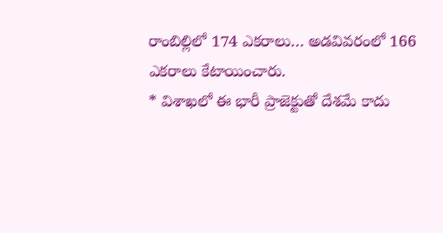రాంబిల్లిలో 174 ఎకరాలు… అడవివరంలో 166 ఎకరాలు కేటాయించారు.
* విశాఖలో ఈ భారీ ప్రాజెక్టుతో దేశమే కాదు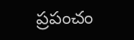ప్రపంచం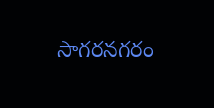సాగరనగరం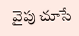వైపు చూసే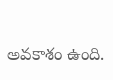అవకాశం ఉంది.